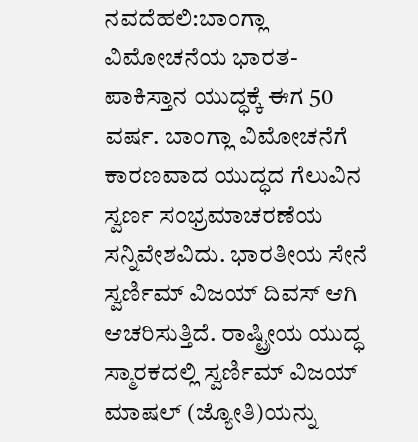ನವದೆಹಲಿ:ಬಾಂಗ್ಲಾ ವಿಮೋಚನೆಯ ಭಾರತ-ಪಾಕಿಸ್ತಾನ ಯುದ್ಧಕ್ಕೆ ಈಗ 50 ವರ್ಷ. ಬಾಂಗ್ಲಾ ವಿಮೋಚನೆಗೆ ಕಾರಣವಾದ ಯುದ್ಧದ ಗೆಲುವಿನ ಸ್ವರ್ಣ ಸಂಭ್ರಮಾಚರಣೆಯ ಸನ್ನಿವೇಶವಿದು. ಭಾರತೀಯ ಸೇನೆ ಸ್ವರ್ಣಿಮ್ ವಿಜಯ್ ದಿವಸ್ ಆಗಿ ಆಚರಿಸುತ್ತಿದೆ. ರಾಷ್ಟ್ರೀಯ ಯುದ್ಧ ಸ್ಮಾರಕದಲ್ಲಿ ಸ್ವರ್ಣಿಮ್ ವಿಜಯ್ ಮಾಷಲ್ (ಜ್ಯೋತಿ)ಯನ್ನು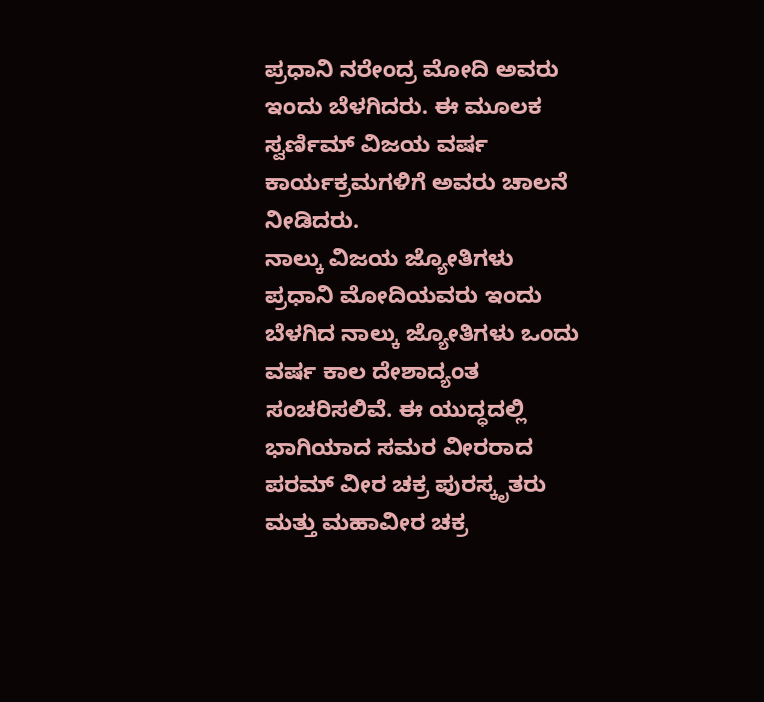ಪ್ರಧಾನಿ ನರೇಂದ್ರ ಮೋದಿ ಅವರು ಇಂದು ಬೆಳಗಿದರು. ಈ ಮೂಲಕ ಸ್ವರ್ಣಿಮ್ ವಿಜಯ ವರ್ಷ ಕಾರ್ಯಕ್ರಮಗಳಿಗೆ ಅವರು ಚಾಲನೆ ನೀಡಿದರು.
ನಾಲ್ಕು ವಿಜಯ ಜ್ಯೋತಿಗಳು
ಪ್ರಧಾನಿ ಮೋದಿಯವರು ಇಂದು ಬೆಳಗಿದ ನಾಲ್ಕು ಜ್ಯೋತಿಗಳು ಒಂದು ವರ್ಷ ಕಾಲ ದೇಶಾದ್ಯಂತ ಸಂಚರಿಸಲಿವೆ. ಈ ಯುದ್ಧದಲ್ಲಿ ಭಾಗಿಯಾದ ಸಮರ ವೀರರಾದ ಪರಮ್ ವೀರ ಚಕ್ರ ಪುರಸ್ಕೃತರು ಮತ್ತು ಮಹಾವೀರ ಚಕ್ರ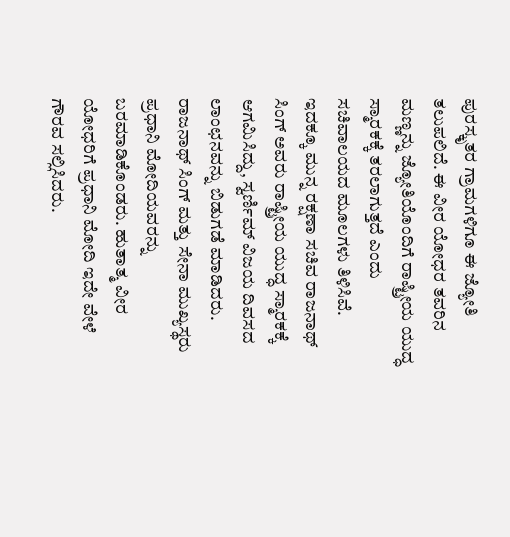ಪುರಸ್ಕೃತರ ಗ್ರಾಮಗಳಿಗೂ ಈ ಜ್ಯೋತಿ ತಲುಪಲಿದೆ. ಈ ವೀರ ಯೋಧರ ತವರಿನ ಮಣ್ಣನ್ನು ಜ್ಯೋತಿಯೊಂದಿಗೆ ರಾಷ್ಟ್ರೀಯ ಯುದ್ಧ ಸ್ಮಾರಕಕ್ಕೆ ತರಲಾಗುತ್ತದೆ ಎಂದು ಸಚಿವಾಲಯದ ಮೂಲಗಳು ತಿಳಿಸಿವೆ.
ಇದಕ್ಕೂ ಮುನ್ನ ರಕ್ಷಣಾ ಸಚಿವ ರಾಜನಾಥ್ ಸಿಂಗ್ ಅವರು ರಾಷ್ಟ್ರೀಯ ಯುದ್ಧ ಸ್ಮಾರಕಕ್ಕೆ ಆಗಮಿಸಿದ್ದು, ಸ್ವರ್ಣಿಮ್ ವಿಜಯ ದಿವಸದ ಲಾಂಛನವನ್ನು ಬಿಡುಗಡೆ ಮಾಡಿದರು. ರಾಜನಾಥ್ ಸಿಂಗ್ ಮತ್ತು ಸೇನಾ ಮುಖ್ಯಸ್ಥರು ಪ್ರಧಾನಿ ಮೋದಿಯವರನ್ನು ಬರಮಾಡಿಕೊಂಡರು. ಹುತಾತ್ಮ ವೀರ ಯೋಧರಿಗೆ ಪ್ರಧಾನಿ ಮೋದಿ ಇದೇ ವೇಳೆ ಗೌರವ ಸಲ್ಲಿಸಿದರು.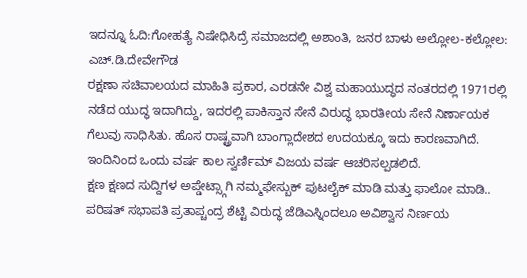ಇದನ್ನೂ ಓದಿ:ಗೋಹತ್ಯೆ ನಿಷೇಧಿಸಿದ್ರೆ ಸಮಾಜದಲ್ಲಿ ಅಶಾಂತಿ, ಜನರ ಬಾಳು ಅಲ್ಲೋಲ-ಕಲ್ಲೋಲ: ಎಚ್.ಡಿ.ದೇವೇಗೌಡ
ರಕ್ಷಣಾ ಸಚಿವಾಲಯದ ಮಾಹಿತಿ ಪ್ರಕಾರ, ಎರಡನೇ ವಿಶ್ವ ಮಹಾಯುದ್ಧದ ನಂತರದಲ್ಲಿ 1971ರಲ್ಲಿ ನಡೆದ ಯುದ್ಧ ಇದಾಗಿದ್ದು, ಇದರಲ್ಲಿ ಪಾಕಿಸ್ತಾನ ಸೇನೆ ವಿರುದ್ಧ ಭಾರತೀಯ ಸೇನೆ ನಿರ್ಣಾಯಕ ಗೆಲುವು ಸಾಧಿಸಿತು. ಹೊಸ ರಾಷ್ಟ್ರವಾಗಿ ಬಾಂಗ್ಲಾದೇಶದ ಉದಯಕ್ಕೂ ಇದು ಕಾರಣವಾಗಿದೆ. ಇಂದಿನಿಂದ ಒಂದು ವರ್ಷ ಕಾಲ ಸ್ವರ್ಣಿಮ್ ವಿಜಯ ವರ್ಷ ಆಚರಿಸಲ್ಪಡಲಿದೆ.
ಕ್ಷಣ ಕ್ಷಣದ ಸುದ್ದಿಗಳ ಅಪ್ಡೇಟ್ಸ್ಗಾಗಿ ನಮ್ಮಫೇಸ್ಬುಕ್ ಪುಟಲೈಕ್ ಮಾಡಿ ಮತ್ತು ಫಾಲೋ ಮಾಡಿ..
ಪರಿಷತ್ ಸಭಾಪತಿ ಪ್ರತಾಪ್ಚಂದ್ರ ಶೆಟ್ಟಿ ವಿರುದ್ಧ ಜೆಡಿಎಸ್ನಿಂದಲೂ ಅವಿಶ್ವಾಸ ನಿರ್ಣಯ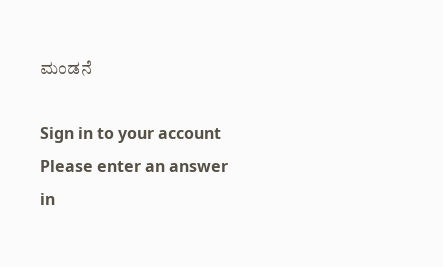ಮಂಡನೆ

Sign in to your account
Please enter an answer in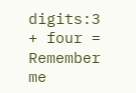digits:3 + four =
Remember me